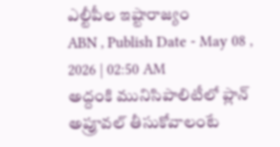ఎల్టీపీల ఇష్టారాజ్యం
ABN , Publish Date - May 08 , 2026 | 02:50 AM
అద్దంకి మునిసిపాలిటీలో ప్లాన్ అప్రూవల్ తీసుకోవాలంటే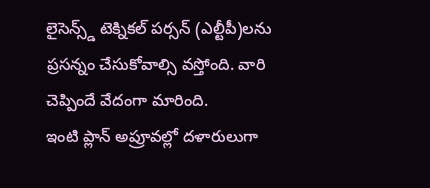లైసెన్స్డ్ టెక్నికల్ పర్సన్ (ఎల్టీపీ)లను ప్రసన్నం చేసుకోవాల్సి వస్తోంది. వారి చెప్పిందే వేదంగా మారింది.
ఇంటి ప్లాన్ అప్రూవల్లో దళారులుగా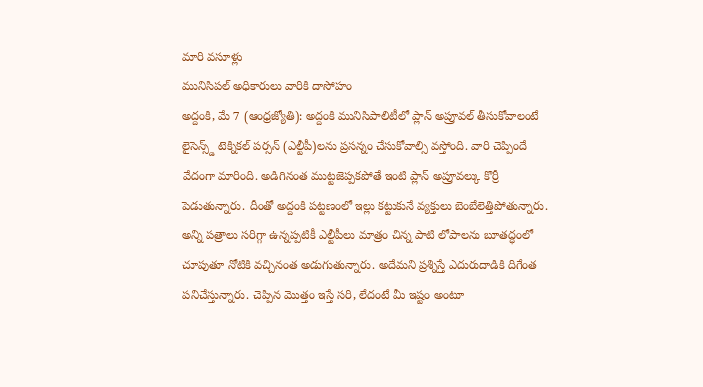మారి వసూళ్లు
మునిసిపల్ అధికారులు వారికి దాసోహం
అద్దంకి, మే 7 (ఆంధ్రజ్యోతి): అద్దంకి మునిసిపాలిటీలో ప్లాన్ అప్రూవల్ తీసుకోవాలంటే లైసెన్స్డ్ టెక్నికల్ పర్సన్ (ఎల్టీపీ)లను ప్రసన్నం చేసుకోవాల్సి వస్తోంది. వారి చెప్పిందే వేదంగా మారింది. అడిగినంత ముట్టజెప్పకపోతే ఇంటి ప్లాన్ అప్రూవల్కు కొర్రీ పెడుతున్నారు. దీంతో అద్దంకి పట్టణంలో ఇల్లు కట్టుకునే వ్యక్తులు బెంబేలెత్తిపోతున్నారు. అన్ని పత్రాలు సరిగ్గా ఉన్నప్పటికీ ఎల్టీపీలు మాత్రం చిన్న పాటి లోపాలను బూతద్ధంలో చూపుతూ నోటికి వచ్చినంత అడుగుతున్నారు. అదేమని ప్రశ్నిస్తే ఎదురుదాడికి దిగేంత పనిచేస్తున్నారు. చెప్పిన మొత్తం ఇస్తే సరి, లేదంటే మీ ఇష్టం అంటూ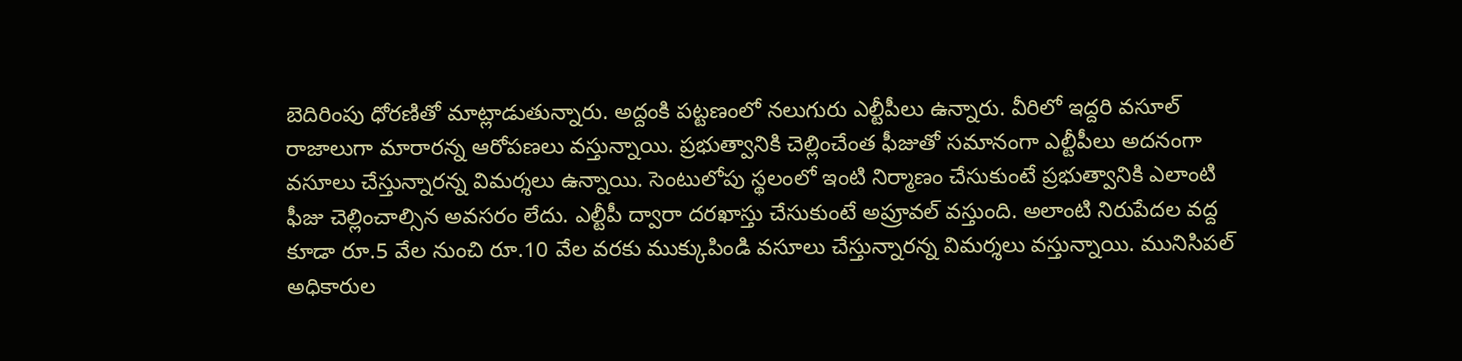బెదిరింపు ధోరణితో మాట్లాడుతున్నారు. అద్దంకి పట్టణంలో నలుగురు ఎల్టీపీలు ఉన్నారు. వీరిలో ఇద్దరి వసూల్ రాజాలుగా మారారన్న ఆరోపణలు వస్తున్నాయి. ప్రభుత్వానికి చెల్లించేంత ఫీజుతో సమానంగా ఎల్టీపీలు అదనంగా వసూలు చేస్తున్నారన్న విమర్శలు ఉన్నాయి. సెంటులోపు స్థలంలో ఇంటి నిర్మాణం చేసుకుంటే ప్రభుత్వానికి ఎలాంటి ఫీజు చెల్లించాల్సిన అవసరం లేదు. ఎల్టీపీ ద్వారా దరఖాస్తు చేసుకుంటే అప్రూవల్ వస్తుంది. అలాంటి నిరుపేదల వద్ద కూడా రూ.5 వేల నుంచి రూ.10 వేల వరకు ముక్కుపిండి వసూలు చేస్తున్నారన్న విమర్శలు వస్తున్నాయి. మునిసిపల్ అధికారుల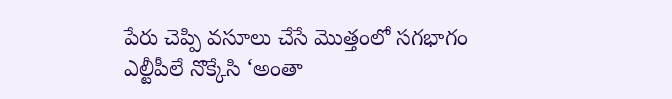పేరు చెప్పి వసూలు చేసే మొత్తంలో సగభాగం ఎల్టీపీలే నొక్కేసి ‘అంతా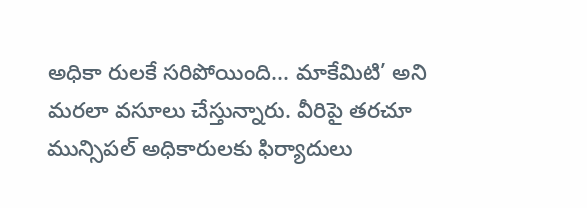అధికా రులకే సరిపోయింది... మాకేమిటి’ అని మరలా వసూలు చేస్తున్నారు. వీరిపై తరచూ మున్సిపల్ అధికారులకు ఫిర్యాదులు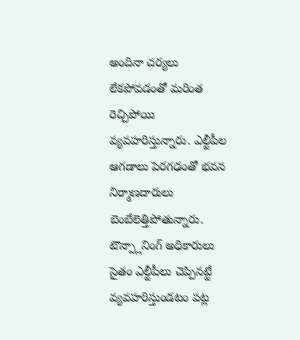అందినా చర్యలు లేకపోవడంతో మరింత రెచ్చిపోయి వ్యవహరిస్తున్నారు. ఎల్టీపీల ఆగడాలు పెరగఢంతో భవన నిర్మాణదారులు బెంబేలెత్తిపోతున్నారు. టౌన్ప్లానింగ్ అధికారులు సైతం ఎల్టీపీలు చెప్పినట్టే వ్యవహరిస్తుండటం పట్ల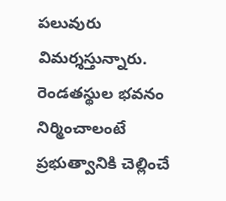పలువురు విమర్శస్తున్నారు. రెండతస్థుల భవనం నిర్మించాలంటే ప్రభుత్వానికి చెల్లించే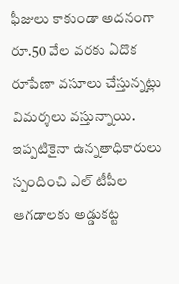ఫీజులు కాకుండా అదనంగా రూ.50 వేల వరకు ఏదొక రూపేణా వసూలు చేస్తున్నట్లు విమర్శలు వస్తున్నాయి. ఇప్పటికైనా ఉన్నతాధికారులు స్పందించి ఎల్ టీపీల ఆగడాలకు అడ్డుకట్ట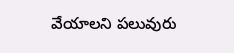వేయాలని పలువురు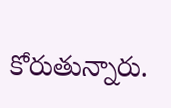కోరుతున్నారు.